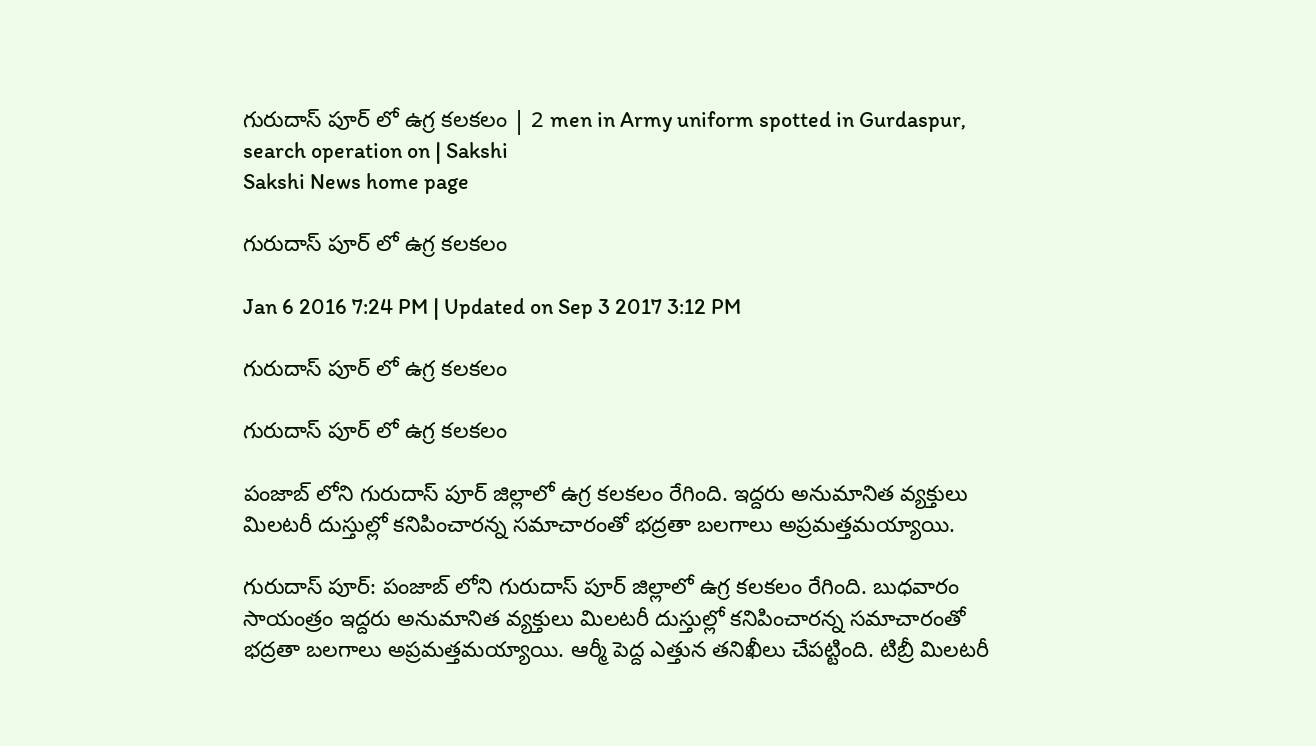గురుదాస్ పూర్ లో ఉగ్ర కలకలం | 2 men in Army uniform spotted in Gurdaspur, search operation on | Sakshi
Sakshi News home page

గురుదాస్ పూర్ లో ఉగ్ర కలకలం

Jan 6 2016 7:24 PM | Updated on Sep 3 2017 3:12 PM

గురుదాస్ పూర్ లో ఉగ్ర కలకలం

గురుదాస్ పూర్ లో ఉగ్ర కలకలం

పంజాబ్ లోని గురుదాస్ పూర్ జిల్లాలో ఉగ్ర కలకలం రేగింది. ఇద్దరు అనుమానిత వ్యక్తులు మిలటరీ దుస్తుల్లో కనిపించారన్న సమాచారంతో భద్రతా బలగాలు అప్రమత్తమయ్యాయి.

గురుదాస్ పూర్: పంజాబ్ లోని గురుదాస్ పూర్ జిల్లాలో ఉగ్ర కలకలం రేగింది. బుధవారం సాయంత్రం ఇద్దరు అనుమానిత వ్యక్తులు మిలటరీ దుస్తుల్లో కనిపించారన్న సమాచారంతో భద్రతా బలగాలు అప్రమత్తమయ్యాయి. ఆర్మీ పెద్ద ఎత్తున తనిఖీలు చేపట్టింది. టిబ్రీ మిలటరీ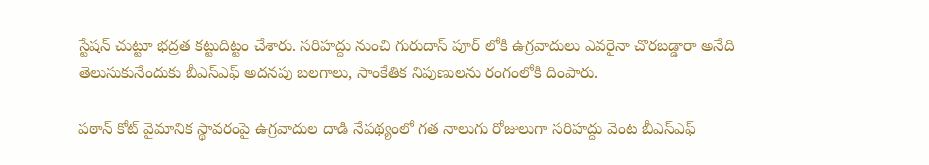స్టేషన్ చుట్టూ భద్రత కట్టుదిట్టం చేశారు. సరిహద్దు నుంచి గురుదాస్ పూర్ లోకి ఉగ్రవాదులు ఎవరైనా చొరబడ్డారా అనేది తెలుసుకునేందుకు బీఎస్ఎఫ్ అదనపు బలగాలు, సాంకేతిక నిపుణులను రంగంలోకి దింపారు.

పఠాన్ కోట్ వైమానిక స్థావరంపై ఉగ్రవాదుల దాడి నేపథ్యంలో గత నాలుగు రోజులుగా సరిహద్దు వెంట బీఎస్ఎఫ్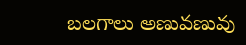బలగాలు అణువణువు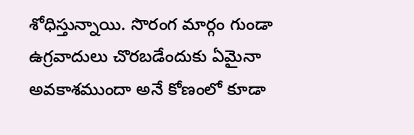శోధిస్తున్నాయి. సొరంగ మార్గం గుండా ఉగ్రవాదులు చొరబడేందుకు ఏమైనా అవకాశముందా అనే కోణంలో కూడా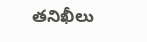తనిఖీలు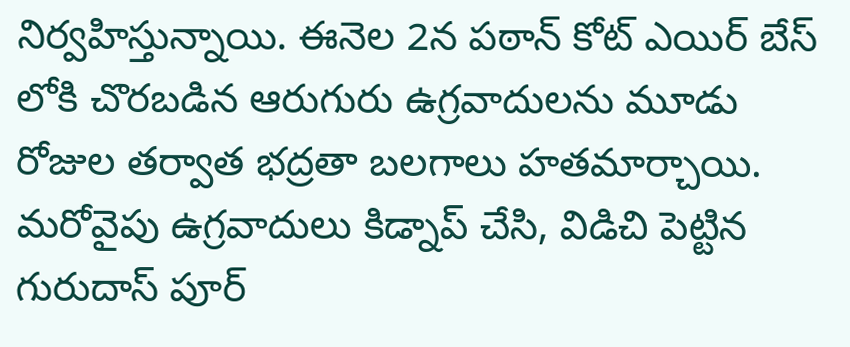నిర్వహిస్తున్నాయి. ఈనెల 2న పఠాన్ కోట్ ఎయిర్ బేస్ లోకి చొరబడిన ఆరుగురు ఉగ్రవాదులను మూడు రోజుల తర్వాత భద్రతా బలగాలు హతమార్చాయి. మరోవైపు ఉగ్రవాదులు కిడ్నాప్ చేసి, విడిచి పెట్టిన గురుదాస్ పూర్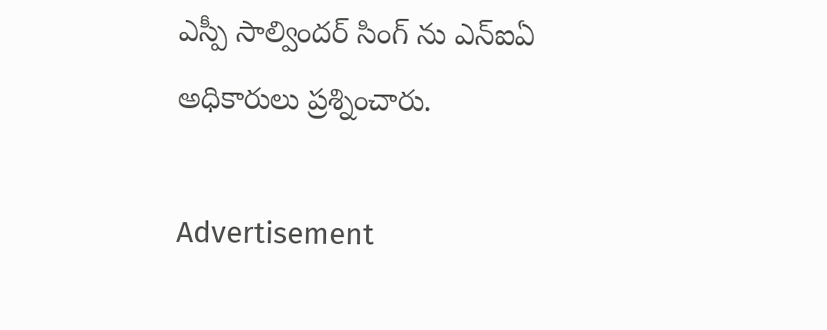ఎస్పీ సాల్విందర్ సింగ్ ను ఎన్ఐఏ అధికారులు ప్రశ్నించారు.

Advertisement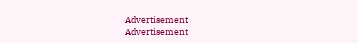Advertisement
Advertisement